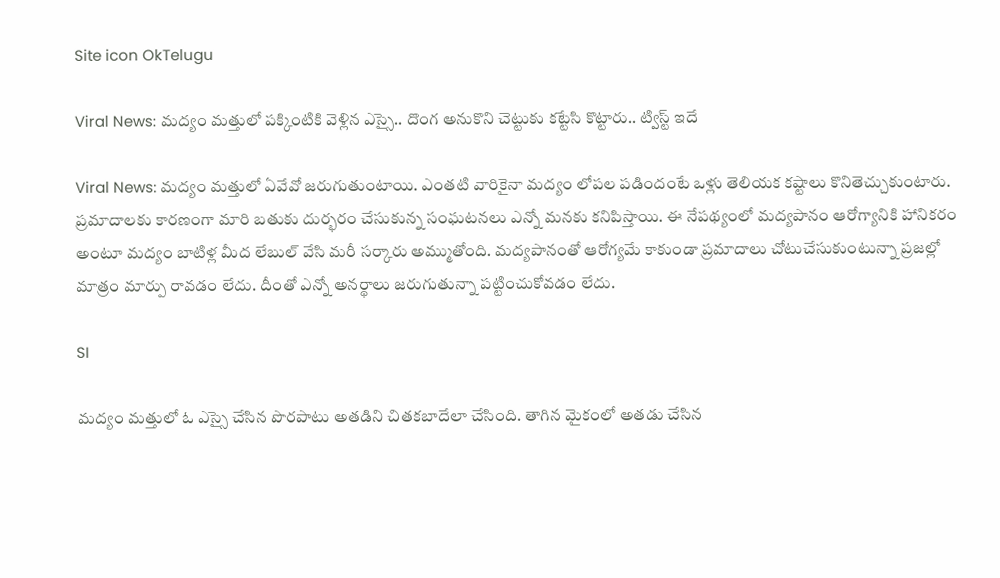Site icon OkTelugu

Viral News: మద్యం మత్తులో పక్కింటికి వెళ్లిన ఎస్సై.. దొంగ అనుకొని చెట్టుకు కట్టేసి కొట్టారు.. ట్విస్ట్ ఇదే

Viral News: మద్యం మత్తులో ఏవేవో జరుగుతుంటాయి. ఎంతటి వారికైనా మద్యం లోపల పడిందంటే ఒళ్లు తెలియక కష్టాలు కొనితెచ్చుకుంటారు. ప్రమాదాలకు కారణంగా మారి బతుకు దుర్భరం చేసుకున్న సంఘటనలు ఎన్నో మనకు కనిపిస్తాయి. ఈ నేపథ్యంలో మద్యపానం ఆరోగ్యానికి హానికరం అంటూ మద్యం బాటిళ్ల మీద లేబుల్ వేసి మరీ సర్కారు అమ్ముతోంది. మద్యపానంతో ఆరోగ్యమే కాకుండా ప్రమాదాలు చోటుచేసుకుంటున్నా ప్రజల్లో మాత్రం మార్పు రావడం లేదు. దీంతో ఎన్నో అనర్థాలు జరుగుతున్నా పట్టించుకోవడం లేదు.

SI

మద్యం మత్తులో ఓ ఎస్సై చేసిన పొరపాటు అతడిని చితకబాదేలా చేసింది. తాగిన మైకంలో అతడు చేసిన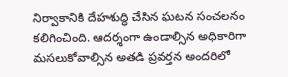నిర్వాకానికి దేహశుద్ధి చేసిన ఘటన సంచలనం కలిగించింది. ఆదర్శంగా ఉండాల్సిన అధికారిగా మసలుకోవాల్సిన అతడి ప్రవర్తన అందరిలో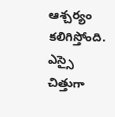ఆశ్చర్యం కలిగిస్తోంది. ఎస్సై చిత్తుగా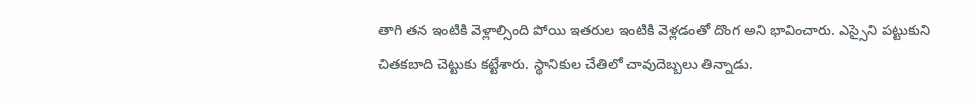తాగి తన ఇంటికి వెళ్లాల్సింది పోయి ఇతరుల ఇంటికి వెళ్లడంతో దొంగ అని భావించారు. ఎస్సైని పట్టుకుని చితకబాది చెట్టుకు కట్టేశారు. స్థానికుల చేతిలో చావుదెబ్బలు తిన్నాడు.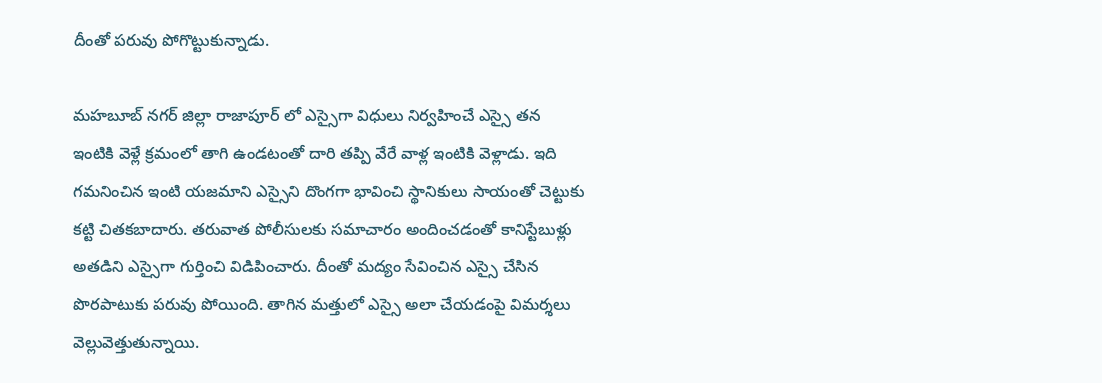దీంతో పరువు పోగొట్టుకున్నాడు.

మహబూబ్ నగర్ జిల్లా రాజాపూర్ లో ఎస్సైగా విధులు నిర్వహించే ఎస్సై తన ఇంటికి వెళ్లే క్రమంలో తాగి ఉండటంతో దారి తప్పి వేరే వాళ్ల ఇంటికి వెళ్లాడు. ఇది గమనించిన ఇంటి యజమాని ఎస్సైని దొంగగా భావించి స్థానికులు సాయంతో చెట్టుకు కట్టి చితకబాదారు. తరువాత పోలీసులకు సమాచారం అందించడంతో కానిస్టేబుళ్లు అతడిని ఎస్సైగా గుర్తించి విడిపించారు. దీంతో మద్యం సేవించిన ఎస్సై చేసిన పొరపాటుకు పరువు పోయింది. తాగిన మత్తులో ఎస్సై అలా చేయడంపై విమర్శలు వెల్లువెత్తుతున్నాయి.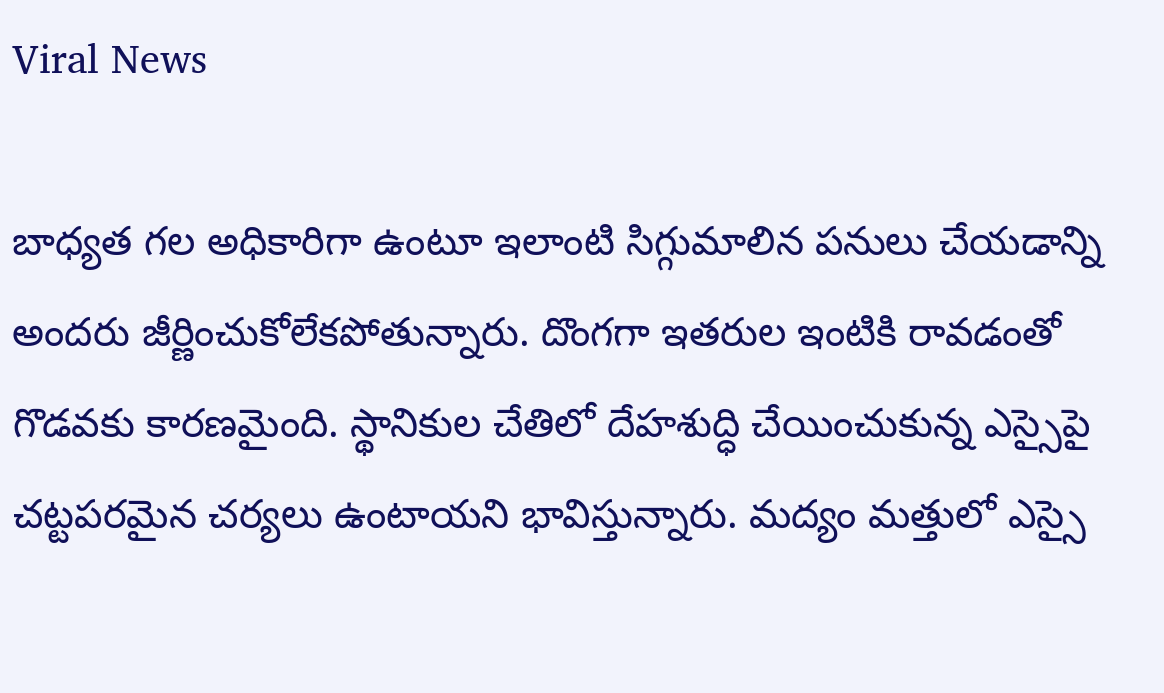Viral News

బాధ్యత గల అధికారిగా ఉంటూ ఇలాంటి సిగ్గుమాలిన పనులు చేయడాన్ని అందరు జీర్ణించుకోలేకపోతున్నారు. దొంగగా ఇతరుల ఇంటికి రావడంతో గొడవకు కారణమైంది. స్థానికుల చేతిలో దేహశుద్ధి చేయించుకున్న ఎస్సైపై చట్టపరమైన చర్యలు ఉంటాయని భావిస్తున్నారు. మద్యం మత్తులో ఎస్సై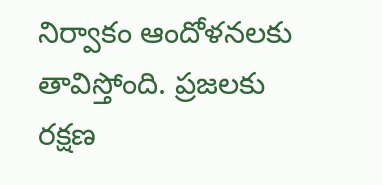నిర్వాకం ఆందోళనలకు తావిస్తోంది. ప్రజలకు రక్షణ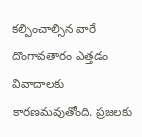కల్పించాల్సిన వారే దొంగావతారం ఎత్తడం వివాదాలకు కారణమవుతోంది. ప్రజలకు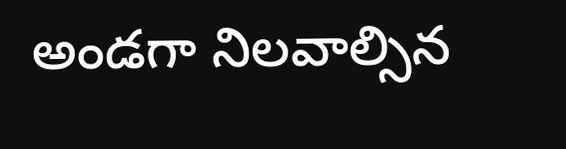అండగా నిలవాల్సిన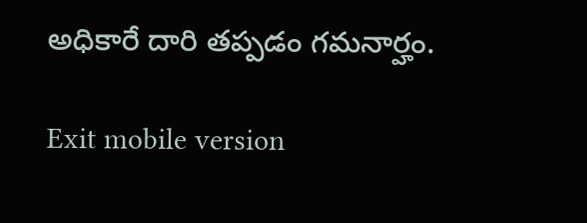అధికారే దారి తప్పడం గమనార్హం.

Exit mobile version